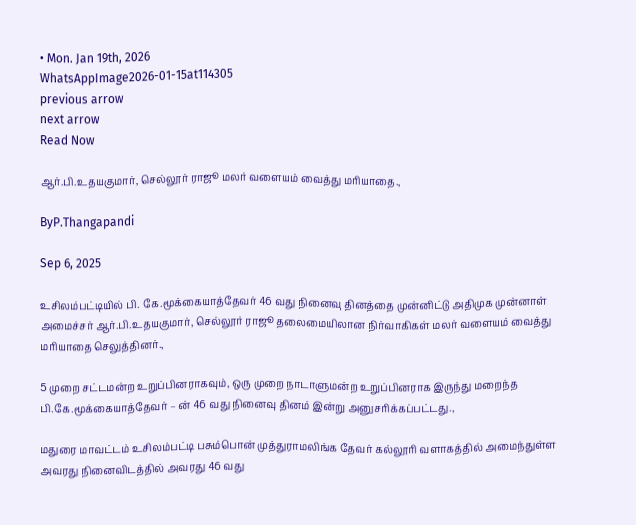• Mon. Jan 19th, 2026
WhatsAppImage2026-01-15at114305
previous arrow
next arrow
Read Now

ஆர்.பி.உதயகுமார், செல்லூர் ராஜூ மலர் வளையம் வைத்து மரியாதை.,

ByP.Thangapandi

Sep 6, 2025

உசிலம்பட்டியில் பி. கே.மூக்கையாத்தேவர் 46 வது நினைவு தினத்தை முன்னிட்டு அதிமுக முன்னாள் அமைச்சர் ஆர்.பி.உதயகுமார், செல்லூர் ராஜூ தலைமையிலான நிர்வாகிகள் மலர் வளையம் வைத்து மரியாதை செலுத்தினர்.,

5 முறை சட்டமன்ற உறுப்பினராகவும், ஒரு முறை நாடாளுமன்ற உறுப்பினராக இருந்து மறைந்த பி.கே.மூக்கையாத்தேவர் – ன் 46 வது நினைவு தினம் இன்று அனுசரிக்கப்பட்டது.,

மதுரை மாவட்டம் உசிலம்பட்டி பசும்பொன் முத்துராமலிங்க தேவர் கல்லூரி வளாகத்தில் அமைந்துள்ள அவரது நினைவிடத்தில் அவரது 46 வது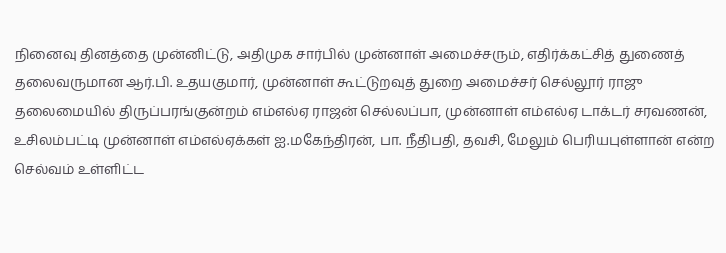நினைவு தினத்தை முன்னிட்டு, அதிமுக சார்பில் முன்னாள் அமைச்சரும், எதிர்க்கட்சித் துணைத் தலைவருமான ஆர்.பி. உதயகுமார், முன்னாள் கூட்டுறவுத் துறை அமைச்சர் செல்லூர் ராஜு தலைமையில் திருப்பரங்குன்றம் எம்எல்ஏ ராஜன் செல்லப்பா, முன்னாள் எம்எல்ஏ டாக்டர் சரவணன், உசிலம்பட்டி முன்னாள் எம்எல்ஏக்கள் ஐ.மகேந்திரன், பா. நீதிபதி, தவசி, மேலும் பெரியபுள்ளான் என்ற செல்வம் உள்ளிட்ட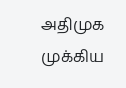அதிமுக முக்கிய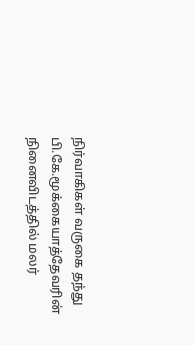நிர்வாகிகள் வருகை தந்து பி.கே.மூக்கையாத்தேவரின் நினைவிடத்தில் மலர்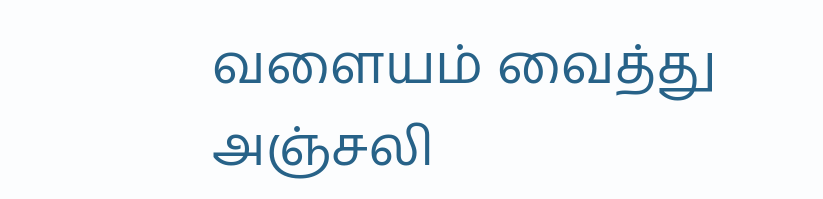வளையம் வைத்து அஞ்சலி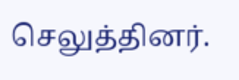செலுத்தினர்.